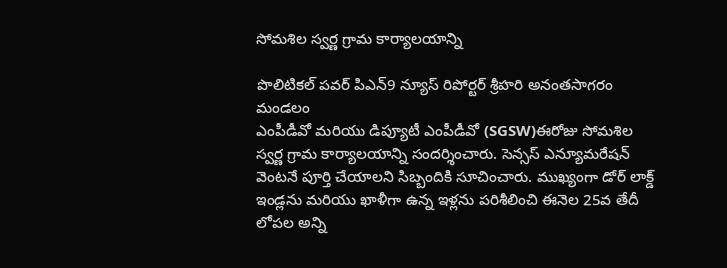సోమశిల స్వర్ణ గ్రామ కార్యాలయాన్ని

పొలిటికల్ పవర్ పిఎన్9 న్యూస్ రిపోర్టర్ శ్రీహరి అనంతసాగరం మండలం
ఎంపీడీవో మరియు డిప్యూటీ ఎంపీడీవో (SGSW)ఈరోజు సోమశిల స్వర్ణ గ్రామ కార్యాలయాన్ని సందర్శించారు. సెన్సస్ ఎన్యూమరేషన్ వెంటనే పూర్తి చేయాలని సిబ్బందికి సూచించారు. ముఖ్యంగా డోర్ లాక్డ్ ఇండ్లను మరియు ఖాళీగా ఉన్న ఇళ్లను పరిశీలించి ఈనెల 25వ తేదీ లోపల అన్ని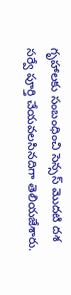గృహాలకు సంబంధించి సెన్సస్ మొదటి దశ సర్వే పూర్తి చేయవలసినదిగా తెలియజేశారు.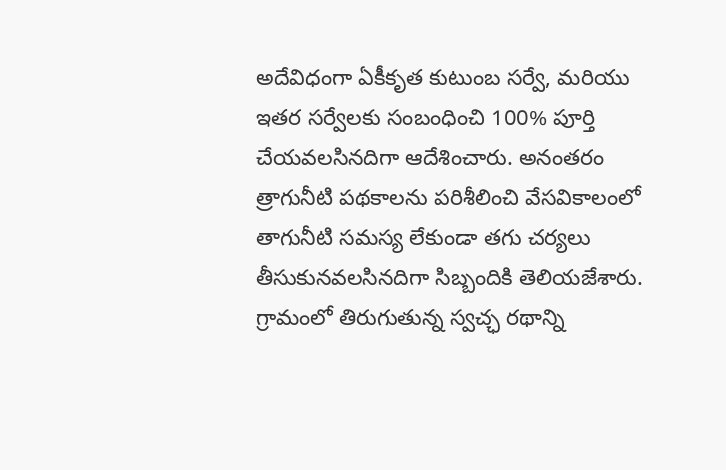అదేవిధంగా ఏకీకృత కుటుంబ సర్వే, మరియు ఇతర సర్వేలకు సంబంధించి 100% పూర్తి చేయవలసినదిగా ఆదేశించారు. అనంతరం త్రాగునీటి పథకాలను పరిశీలించి వేసవికాలంలో తాగునీటి సమస్య లేకుండా తగు చర్యలు తీసుకునవలసినదిగా సిబ్బందికి తెలియజేశారు. గ్రామంలో తిరుగుతున్న స్వచ్ఛ రథాన్ని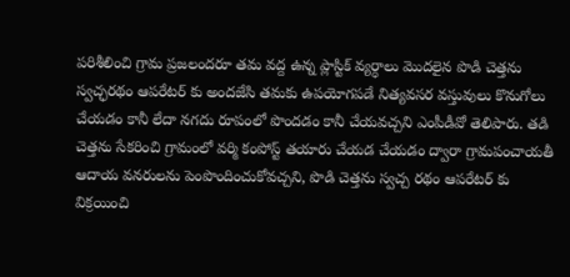పరిశీలించి గ్రామ ప్రజలందరూ తమ వద్ద ఉన్న ప్లాస్టిక్ వ్యర్ధాలు మొదలైన పొడి చెత్తను స్వచ్ఛరథం ఆపరేటర్ కు అందజేసి తమకు ఉపయోగపడే నిత్యవసర వస్తువులు కొనుగోలు చేయడం కానీ లేదా నగదు రూపంలో పొందడం కానీ చేయవచ్చని ఎంపీడీవో తెలిపారు. తడి చెత్తను సేకరించి గ్రామంలో వర్మి కంపోస్ట్ తయారు చేయడ చేయడం ద్వారా గ్రామపంచాయతీ ఆదాయ వనరులను పెంపొందించుకోవచ్చని, పొడి చెత్తను స్వచ్చ రథం ఆపరేటర్ కు విక్రయించి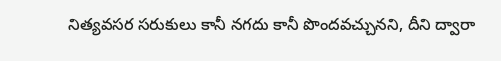నిత్యవసర సరుకులు కానీ నగదు కానీ పొందవచ్చునని, దీని ద్వారా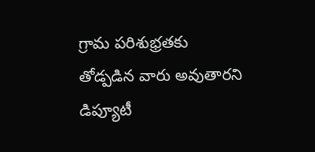గ్రామ పరిశుభ్రతకు తోడ్పడిన వారు అవుతారని డిప్యూటీ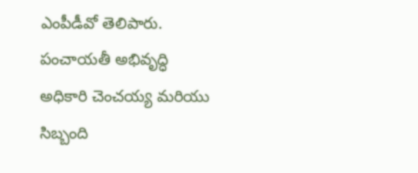ఎంపీడీవో తెలిపారు. పంచాయతీ అభివృద్ధి అధికారి చెంచయ్య మరియు సిబ్బంది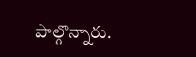పాల్గొన్నారు.